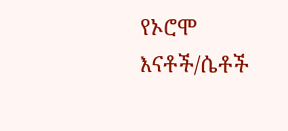የኦሮሞ እናቶች/ሴቶች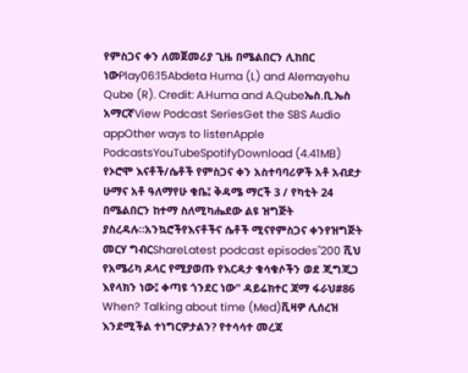የምስጋና ቀን ለመጀመሪያ ጊዜ በሜልበርን ሊከበር ነውPlay06:15Abdeta Huma (L) and Alemayehu Qube (R). Credit: A.Huma and A.Qubeኤስ.ቢ.ኤስ አማርኛView Podcast SeriesGet the SBS Audio appOther ways to listenApple PodcastsYouTubeSpotifyDownload (4.41MB) የኦሮሞ እናቶች/ሴቶች የምስጋና ቀን አስተባባሪዎች አቶ አብደታ ሁማና አቶ ዓለማየሁ ቁቤ፤ ቅዳሜ ማርች 3 / የካቲት 24 በሜልበርን ከተማ ስለሚካሔደው ልዩ ዝግጅት ያስረዳሉ።አንኳሮችየእናቶችና ሴቶች ሚናየምስጋና ቀንየዝግጅት መርሃ ግብርShareLatest podcast episodes"200 ሺህ የአሜሪካ ዶላር የሚያወጡ የእርዳታ ቁሳቁሶችን ወደ ጂግጂጋ እየላክን ነው፤ ቀጣዩ ጎንደር ነው" ዳይሬክተር ጃማ ፋራህ#86 When? Talking about time (Med)ቪዛዎ ሊሰረዝ እንደሚችል ተነግርዎታልን? የተሳሳተ መረጃ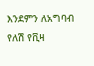እንደምን ለአግባብ የለሽ የቪዛ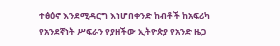ተፅዕኖ እንደሚዳርግ እነሆበቀንድ ከብቶች ከአፍሪካ የአንደኛነት ሥፍራን የያዘችው ኢትዮጵያ የአንድ ዜጋ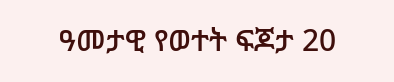ዓመታዊ የወተት ፍጆታ 20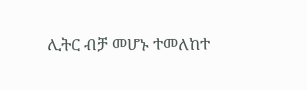ሊትር ብቻ መሆኑ ተመለከተ